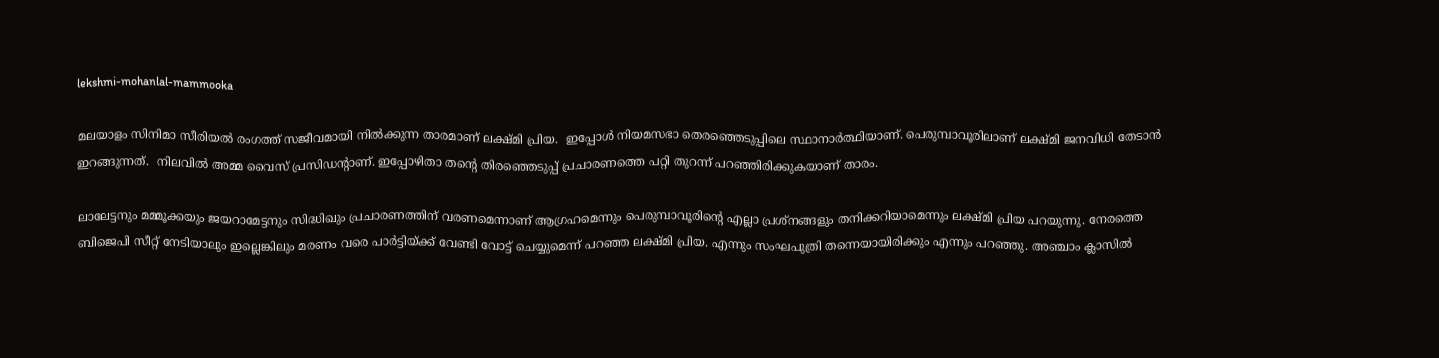lekshmi-mohanlal-mammooka

മലയാളം സിനിമാ സീരിയൽ രംഗത്ത് സജീവമായി നിൽക്കുന്ന താരമാണ് ലക്ഷ്മി പ്രിയ.  ഇപ്പോൾ നിയമസഭാ തെരഞ്ഞെടുപ്പിലെ സ്ഥാനാർത്ഥിയാണ്. പെരുമ്പാവൂരിലാണ് ലക്ഷ്മി ജനവിധി തേടാൻ ഇറങ്ങുന്നത്.  നിലവിൽ അമ്മ വൈസ് പ്രസിഡന്റാണ്. ഇപ്പോഴിതാ തന്‍റെ തിരഞ്ഞെടുപ്പ് പ്രചാരണത്തെ പറ്റി തുറന്ന് പറഞ്ഞിരിക്കുകയാണ് താരം.

ലാലേട്ടനും മമ്മൂക്കയും ജയറാമേട്ടനും സിദ്ധിഖും പ്രചാരണത്തിന് വരണമെന്നാണ് ആഗ്രഹമെന്നും പെരുമ്പാവൂരിന്റെ എല്ലാ പ്രശ്‌നങ്ങളും തനിക്കറിയാമെന്നും ലക്ഷ്മി പ്രിയ പറയുന്നു. നേരത്തെ ബിജെപി സീറ്റ് നേടിയാലും ഇല്ലെങ്കിലും മരണം വരെ പാർട്ടിയ്ക്ക് വേണ്ടി വോട്ട് ചെയ്യുമെന്ന് പറഞ്ഞ ലക്ഷ്മി പ്രിയ. എന്നും സംഘപുത്രി തന്നെയായിരിക്കും എന്നും പറഞ്ഞു. അഞ്ചാം ക്ലാസിൽ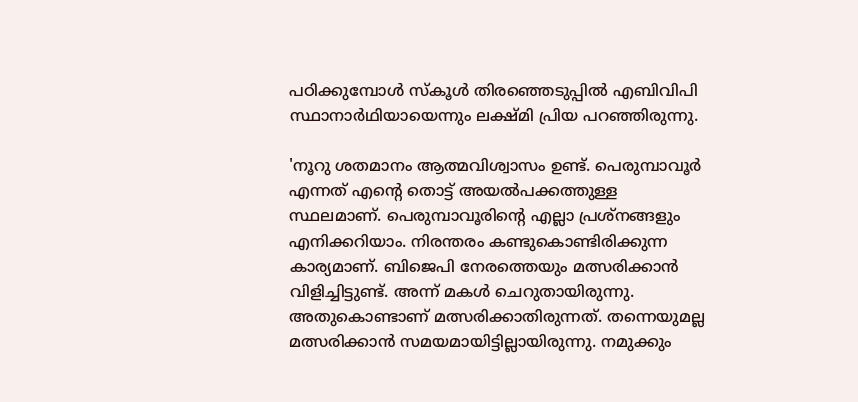പഠിക്കുമ്പോൾ സ്‌കൂൾ തിരഞ്ഞെടുപ്പിൽ എബിവിപി സ്ഥാനാർഥിയായെന്നും ലക്ഷ്മി പ്രിയ പറഞ്ഞിരുന്നു.

'നൂറു ശതമാനം ആത്മവിശ്വാസം ഉണ്ട്. പെരുമ്പാവൂര്‍ എന്നത് എന്റെ തൊട്ട് അയല്‍പക്കത്തുള്ള സ്ഥലമാണ്. പെരുമ്പാവൂരിന്റെ എല്ലാ പ്രശ്‌നങ്ങളും എനിക്കറിയാം. നിരന്തരം കണ്ടുകൊണ്ടിരിക്കുന്ന കാര്യമാണ്. ബിജെപി നേരത്തെയും മത്സരിക്കാന്‍ വിളിച്ചിട്ടുണ്ട്. അന്ന് മകള്‍ ചെറുതായിരുന്നു. അതുകൊണ്ടാണ് മത്സരിക്കാതിരുന്നത്. തന്നെയുമല്ല മത്സരിക്കാന്‍ സമയമായിട്ടില്ലായിരുന്നു. നമുക്കും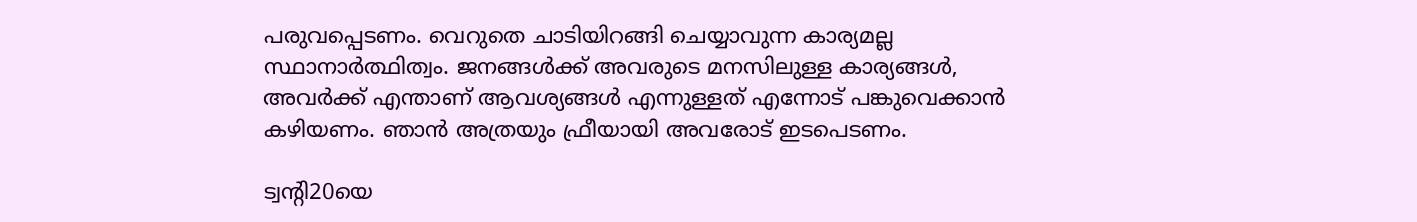പരുവപ്പെടണം. വെറുതെ ചാടിയിറങ്ങി ചെയ്യാവുന്ന കാര്യമല്ല സ്ഥാനാര്‍ത്ഥിത്വം. ജനങ്ങള്‍ക്ക് അവരുടെ മനസിലുള്ള കാര്യങ്ങള്‍, അവര്‍ക്ക് എന്താണ് ആവശ്യങ്ങള്‍ എന്നുള്ളത് എന്നോട് പങ്കുവെക്കാന്‍ കഴിയണം. ഞാന്‍ അത്രയും ഫ്രീയായി അവരോട് ഇടപെടണം.

ട്വന്റി20യെ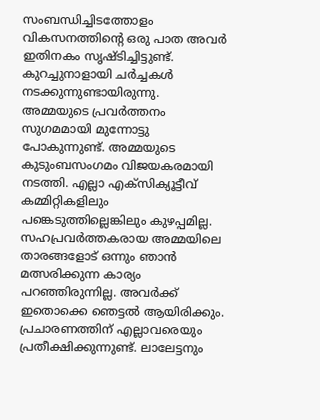സംബന്ധിച്ചിടത്തോളം വികസനത്തിന്റെ ഒരു പാത അവര്‍ ഇതിനകം സൃഷ്ടിച്ചിട്ടുണ്ട്. കുറച്ചുനാളായി ചര്‍ച്ചകള്‍ നടക്കുന്നുണ്ടായിരുന്നു. അമ്മയുടെ പ്രവര്‍ത്തനം സുഗമമായി മുന്നോട്ടു പോകുന്നുണ്ട്. അമ്മയുടെ കുടുംബസംഗമം വിജയകരമായി നടത്തി. എല്ലാ എക്‌സിക്യൂട്ടീവ് കമ്മിറ്റികളിലും പങ്കെടുത്തില്ലെങ്കിലും കുഴപ്പമില്ല. സഹപ്രവര്‍ത്തകരായ അമ്മയിലെ താരങ്ങളോട് ഒന്നും ഞാന്‍ മത്സരിക്കുന്ന കാര്യം പറഞ്ഞിരുന്നില്ല. അവര്‍ക്ക് ഇതൊക്കെ ഞെട്ടല്‍ ആയിരിക്കും. പ്രചാരണത്തിന് എല്ലാവരെയും പ്രതീക്ഷിക്കുന്നുണ്ട്. ലാലേട്ടനും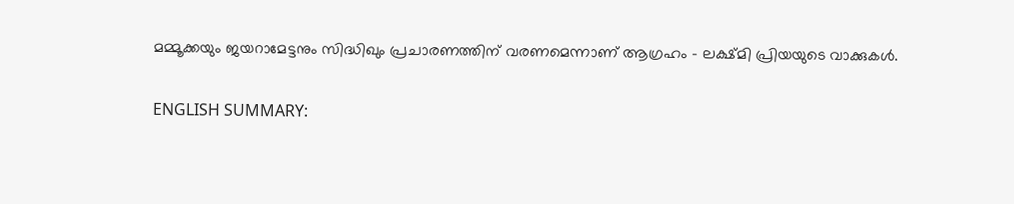മമ്മൂക്കയും ജയറാമേട്ടനും സിദ്ധിഖും പ്രചാരണത്തിന് വരണമെന്നാണ് ആഗ്രഹം - ലക്ഷ്മി പ്രിയയുടെ വാക്കുകള്‍.

ENGLISH SUMMARY: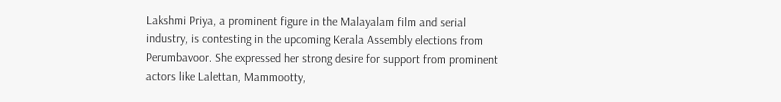Lakshmi Priya, a prominent figure in the Malayalam film and serial industry, is contesting in the upcoming Kerala Assembly elections from Perumbavoor. She expressed her strong desire for support from prominent actors like Lalettan, Mammootty,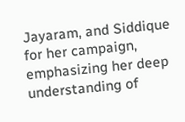Jayaram, and Siddique for her campaign, emphasizing her deep understanding of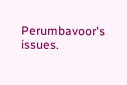Perumbavoor's issues.